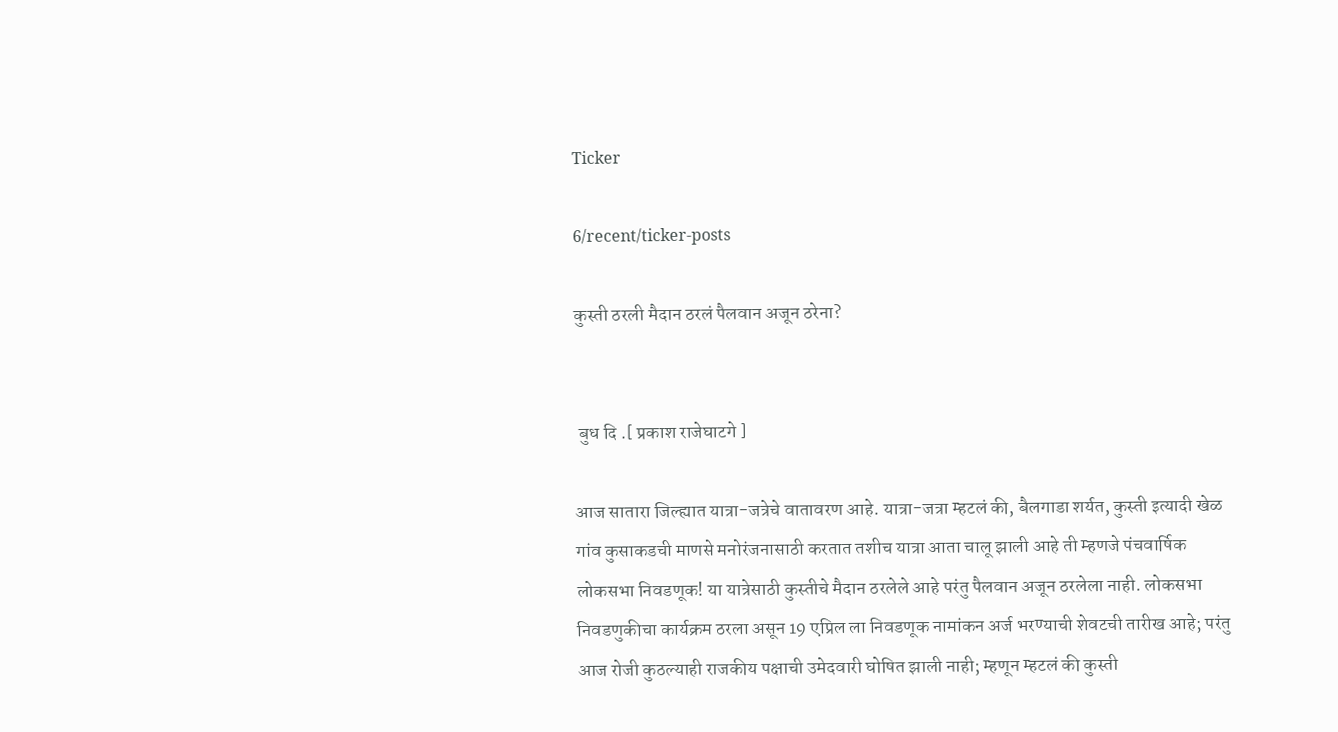Ticker

6/recent/ticker-posts

कुस्ती ठरली मैदान ठरलं पैलवान अजून ठरेना?


 बुध दि .[ प्रकाश राजेघाटगे ]

आज सातारा जिल्ह्यात यात्रा-जत्रेचे वातावरण आहे. यात्रा-जत्रा म्हटलं की, बैलगाडा शर्यत, कुस्ती इत्यादी खेळ गांव कुसाकडची माणसे मनोरंजनासाठी करतात तशीच यात्रा आता चालू झाली आहे ती म्हणजे पंचवार्षिक लोकसभा निवडणूक! या यात्रेसाठी कुस्तीचे मैदान ठरलेले आहे परंतु पैलवान अजून ठरलेला नाही. लोकसभा निवडणुकीचा कार्यक्रम ठरला असून 19 एप्रिल ला निवडणूक नामांकन अर्ज भरण्याची शेवटची तारीख आहे; परंतु आज रोजी कुठल्याही राजकीय पक्षाची उमेदवारी घोषित झाली नाही; म्हणून म्हटलं की कुस्ती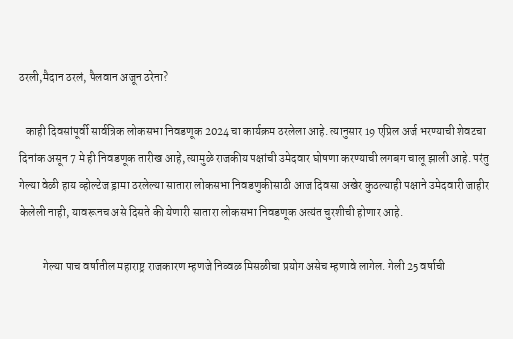ठरली,मैदान ठरलं, पैलवान अजून ठरेना?

   काही दिवसांपूर्वी सार्वत्रिक लोकसभा निवडणूक 2024 चा कार्यक्रम ठरलेला आहे. त्यानुसार 19 एप्रिल अर्ज भरण्याची शेवटचा दिनांक असून 7 मे ही निवडणूक तारीख आहे, त्यामुळे राजकीय पक्षांची उमेदवार घोषणा करण्याची लगबग चालू झाली आहे. परंतु गेल्या वेळी हाय व्होल्टेज ड्रामा ठरलेल्या सातारा लोकसभा निवडणुकीसाठी आज दिवसा अखेर कुठल्याही पक्षाने उमेदवारी जाहीर केलेली नाही, यावरूनच असे दिसते की येणारी सातारा लोकसभा निवडणूक अत्यंत चुरशीची होणार आहे.

          गेल्या पाच वर्षातील महाराष्ट्र राजकारण म्हणजे निव्वळ मिसळीचा प्रयोग असेच म्हणावे लागेल. गेली 25 वर्षाची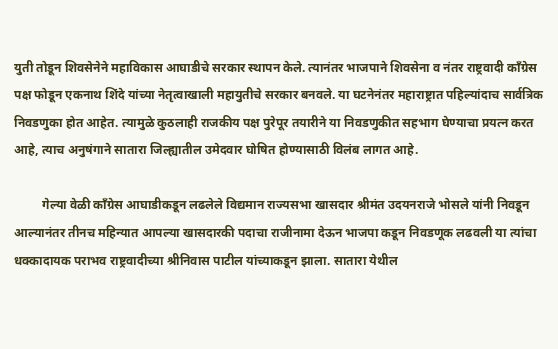युती तोडून शिवसेनेने महाविकास आघाडीचे सरकार स्थापन केले. त्यानंतर भाजपाने शिवसेना व नंतर राष्ट्रवादी काँग्रेस पक्ष फोडून एकनाथ शिंदे यांच्या नेतृत्वाखाली महायुतीचे सरकार बनवले. या घटनेनंतर महाराष्ट्रात पहिल्यांदाच सार्वत्रिक  निवडणुका होत आहेत. त्यामुळे कुठलाही राजकीय पक्ष पुरेपूर तयारीने या निवडणुकीत सहभाग घेण्याचा प्रयत्न करत आहे, त्याच अनुषंगाने सातारा जिल्ह्यातील उमेदवार घोषित होण्यासाठी विलंब लागत आहे.

         गेल्या वेळी काँग्रेस आघाडीकडून लढलेले विद्यमान राज्यसभा खासदार श्रीमंत उदयनराजे भोसले यांनी निवडून आल्यानंतर तीनच महिन्यात आपल्या खासदारकी पदाचा राजीनामा देऊन भाजपा कडून निवडणूक लढवली या त्यांचा धक्कादायक पराभव राष्ट्रवादीच्या श्रीनिवास पाटील यांच्याकडून झाला. सातारा येथील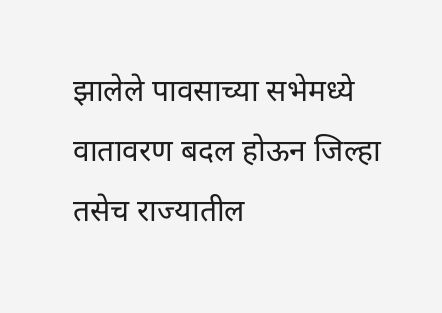झालेले पावसाच्या सभेमध्ये वातावरण बदल होऊन जिल्हा तसेच राज्यातील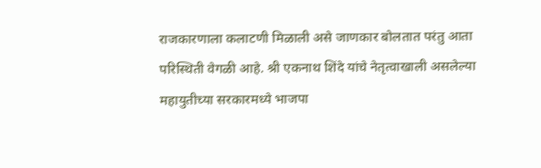राजकारणाला कलाटणी मिळाली असे जाणकार बोलतात परंतु आता परिस्थिती वेगळी आहे. श्री एकनाथ शिंदे यांचे नेतृत्वाखाली असलेल्या महायुतीच्या सरकारमध्ये भाजपा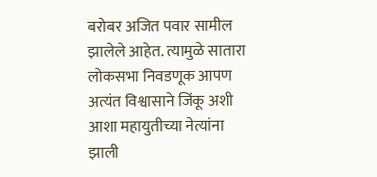बरोबर अजित पवार सामील झालेले आहेत. त्यामुळे सातारा लोकसभा निवडणूक आपण अत्यंत विश्वासाने जिंकू अशी आशा महायुतीच्या नेत्यांना झाली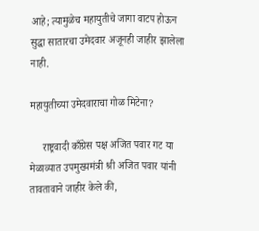आहे; त्यामुळेच महायुतीचे जागा वाटप होऊन सुद्धा सातारचा उमेदवार अजूनही जाहीर झालेला नाही.

महायुतीच्या उमेदवाराचा गोळ मिटेना?

     राष्ट्रवादी काँग्रेस पक्ष अजित पवार गट या मेळाव्यात उपमुख्यमंत्री श्री अजित पवार यांनी तावतावाने जाहीर केले की,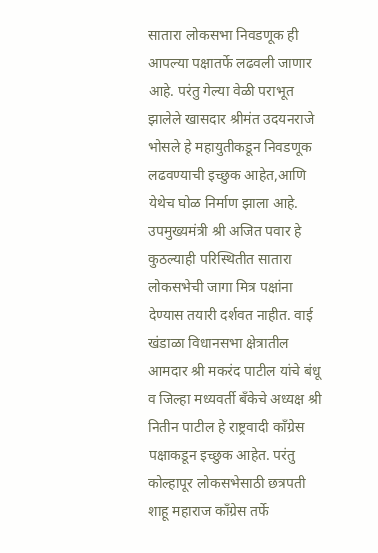सातारा लोकसभा निवडणूक ही आपल्या पक्षातर्फे लढवली जाणार आहे. परंतु गेल्या वेळी पराभूत झालेले खासदार श्रीमंत उदयनराजे भोसले हे महायुतीकडून निवडणूक लढवण्याची इच्छुक आहेत,आणि येथेच घोळ निर्माण झाला आहे. उपमुख्यमंत्री श्री अजित पवार हे कुठल्याही परिस्थितीत सातारा लोकसभेची जागा मित्र पक्षांना देण्यास तयारी दर्शवत नाहीत. वाई खंडाळा विधानसभा क्षेत्रातील आमदार श्री मकरंद पाटील यांचे बंधू व जिल्हा मध्यवर्ती बँकेचे अध्यक्ष श्री नितीन पाटील हे राष्ट्रवादी काँग्रेस पक्षाकडून इच्छुक आहेत. परंतु कोल्हापूर लोकसभेसाठी छत्रपती शाहू महाराज कॉंग्रेस तर्फे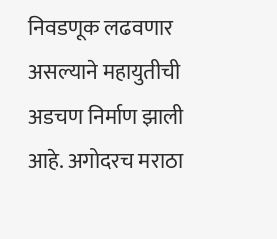निवडणूक लढवणार असल्याने महायुतीची अडचण निर्माण झाली आहे. अगोदरच मराठा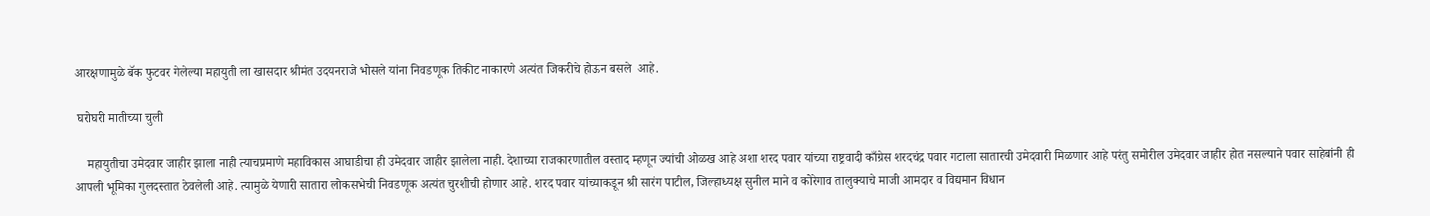आरक्षणामुळे बॅक फुटवर गेलेल्या महायुती ला खासदार श्रीमंत उदयनराजे भोसले यांना निवडणूक तिकीट नाकारणे अत्यंत जिकरीचे होऊन बसले  आहे.

 घरोघरी मातीच्या चुली

    महायुतीचा उमेदवार जाहीर झाला नाही त्याचप्रमाणे महाविकास आघाडीचा ही उमेदवार जाहीर झालेला नाही. देशाच्या राजकारणातील वस्ताद म्हणून ज्यांची ओळख आहे अशा शरद पवार यांच्या राष्ट्रवादी काँग्रेस शरदचंद्र पवार गटाला सातारची उमेदवारी मिळणार आहे परंतु समोरील उमेदवार जाहीर होत नसल्याने पवार साहेबांनी ही आपली भूमिका गुलदस्तात ठेवलेली आहे. त्यामुळे येणारी सातारा लोकसभेची निवडणूक अत्यंत चुरशीची होणार आहे. शरद पवार यांच्याकडून श्री सारंग पाटील, जिल्हाध्यक्ष सुनील माने व कोरेगाव तालुक्याचे माजी आमदार व विद्यमान विधान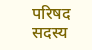परिषद सदस्य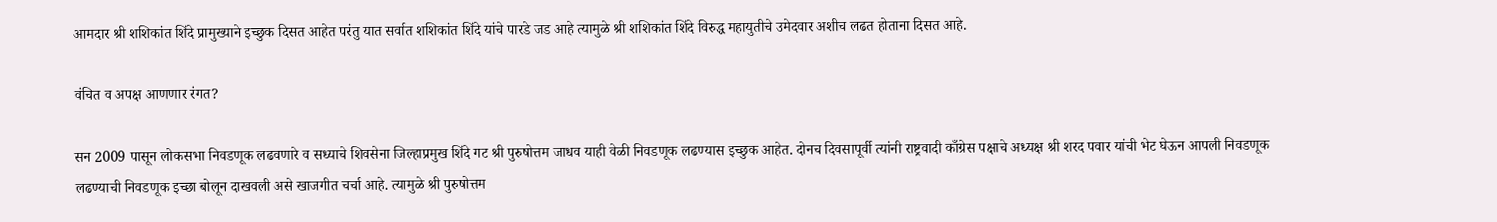आमदार श्री शशिकांत शिंदे प्रामुख्याने इच्छुक दिसत आहेत परंतु यात सर्वात शशिकांत शिंदे यांचे पारडे जड आहे त्यामुळे श्री शशिकांत शिंदे विरुद्ध महायुतीचे उमेदवार अशीच लढत होताना दिसत आहे.

वंचित व अपक्ष आणणार रंगत?

सन 2009 पासून लोकसभा निवडणूक लढवणारे व सध्याचे शिवसेना जिल्हाप्रमुख शिंदे गट श्री पुरुषोत्तम जाधव याही वेळी निवडणूक लढण्यास इच्छुक आहेत. दोनच दिवसापूर्वी त्यांनी राष्ट्रवादी काँग्रेस पक्षाचे अध्यक्ष श्री शरद पवार यांची भेट घेऊन आपली निवडणूक लढण्याची निवडणूक इच्छा बोलून दाखवली असे खाजगीत चर्चा आहे. त्यामुळे श्री पुरुषोत्तम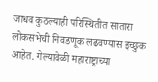जाधव कुठल्याही परिस्थितीत सातारा लोकसभेची निवडणूक लढवण्यास इच्छुक आहेत. गेल्यावेळी महाराष्ट्राच्या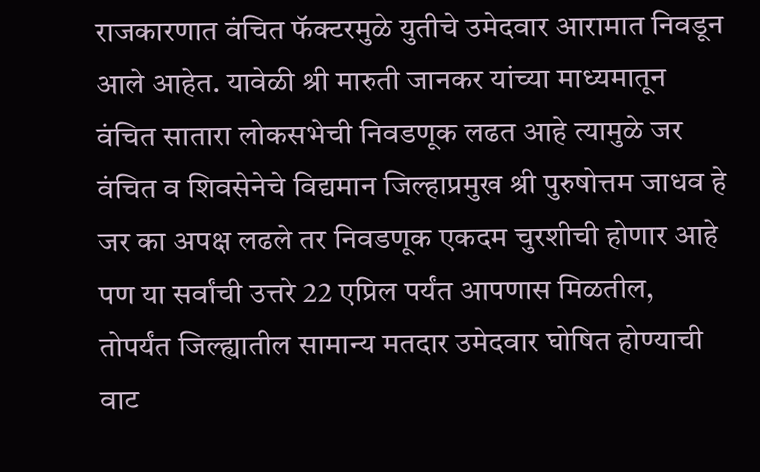राजकारणात वंचित फॅक्टरमुळे युतीचे उमेदवार आरामात निवडून आले आहेत. यावेळी श्री मारुती जानकर यांच्या माध्यमातून वंचित सातारा लोकसभेची निवडणूक लढत आहे त्यामुळे जर वंचित व शिवसेनेचे विद्यमान जिल्हाप्रमुख श्री पुरुषोत्तम जाधव हे जर का अपक्ष लढले तर निवडणूक एकदम चुरशीची होणार आहे पण या सर्वांची उत्तरे 22 एप्रिल पर्यंत आपणास मिळतील, तोपर्यंत जिल्ह्यातील सामान्य मतदार उमेदवार घोषित होण्याची वाट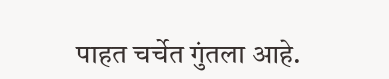पाहत चर्चेत गुंतला आहे.